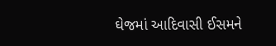ઘેજમાં આદિવાસી ઈસમને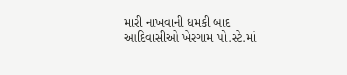મારી નાખવાની ધમકી બાદ આદિવાસીઓ ખેરગામ પો.સ્ટે.માં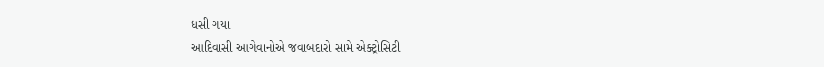ધસી ગયા
આદિવાસી આગેવાનોએ જવાબદારો સામે એક્ટ્રોસિટી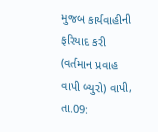મુજબ કાર્યવાહીની ફરિયાદ કરી (વર્તમાન પ્રવાહ વાપી બ્યુરો) વાપી, તા.09: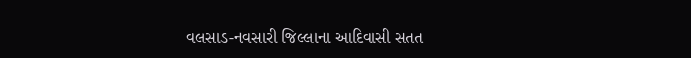વલસાડ-નવસારી જિલ્લાના આદિવાસી સતત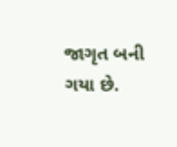જાગૃત બની ગયા છે.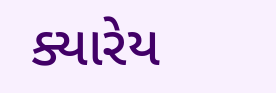ક્યારેય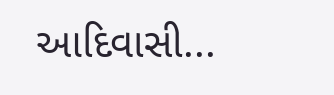આદિવાસી...